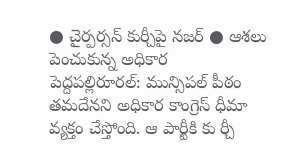● చైర్పర్సన్ కుర్చీపై నజర్ ● ఆశలు పెంచుకున్న అధికార
పెద్దపల్లిరూరల్: మున్సిపల్ పీఠం తమదేనని అధికార కాంగ్రెస్ ధీమా వ్యక్తం చేస్తోంది. ఆ పార్టీకి కు ర్చీ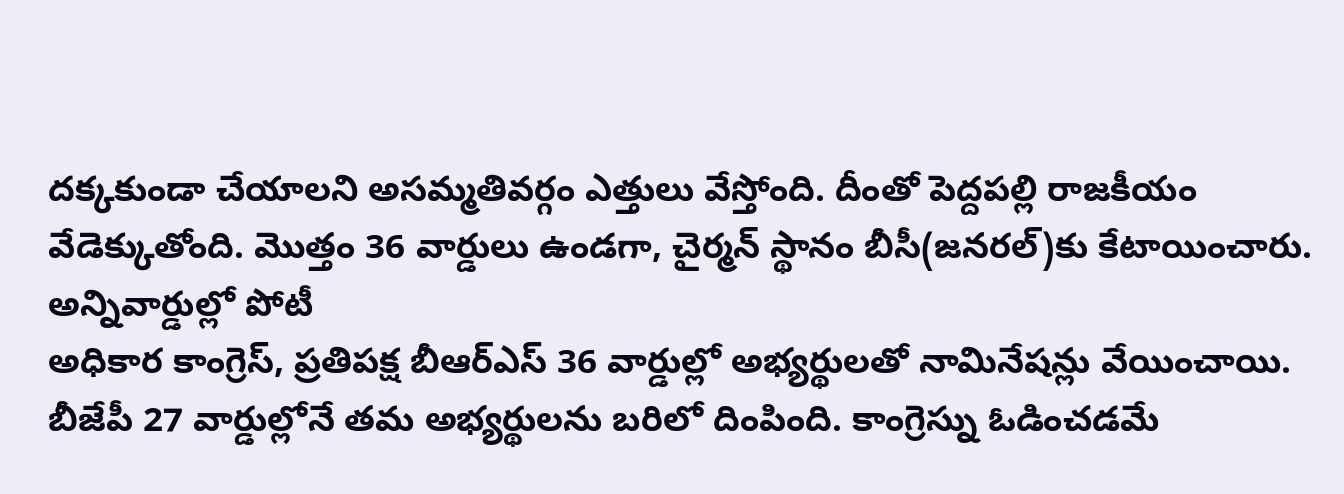దక్కకుండా చేయాలని అసమ్మతివర్గం ఎత్తులు వేస్తోంది. దీంతో పెద్దపల్లి రాజకీయం వేడెక్కుతోంది. మొత్తం 36 వార్డులు ఉండగా, చైర్మన్ స్థానం బీసీ(జనరల్)కు కేటాయించారు.
అన్నివార్డుల్లో పోటీ
అధికార కాంగ్రెస్, ప్రతిపక్ష బీఆర్ఎస్ 36 వార్డుల్లో అభ్యర్థులతో నామినేషన్లు వేయించాయి. బీజేపీ 27 వార్డుల్లోనే తమ అభ్యర్థులను బరిలో దింపింది. కాంగ్రెస్ను ఓడించడమే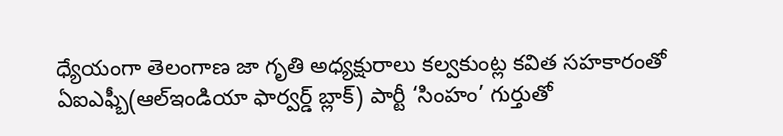ధ్యేయంగా తెలంగాణ జా గృతి అధ్యక్షురాలు కల్వకుంట్ల కవిత సహకారంతో ఏఐఎఫ్బీ(ఆల్ఇండియా ఫార్వర్డ్ బ్లాక్) పార్టీ ‘సింహం’ గుర్తుతో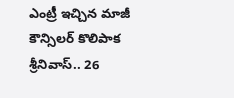ఎంట్రీ ఇచ్చిన మాజీ కౌన్సిలర్ కొలిపాక శ్రీనివాస్.. 26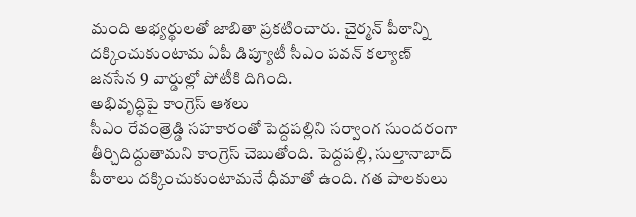మంది అభ్యర్థులతో జాబితా ప్రకటించారు. చైర్మన్ పీఠాన్ని దక్కించుకుంటామ ఏపీ డిప్యూటీ సీఎం పవన్ కల్యాణ్ జనసేన 9 వార్డుల్లో పోటీకి దిగింది.
అభివృద్ధిపై కాంగ్రెస్ ఆశలు
సీఎం రేవంత్రెడ్డి సహకారంతో పెద్దపల్లిని సర్వాంగ సుందరంగా తీర్చిదిద్దుతామని కాంగ్రెస్ చెబుతోంది. పెద్దపల్లి, సుల్తానాబాద్ పీఠాలు దక్కించుకుంటామనే ధీమాతో ఉంది. గత పాలకులు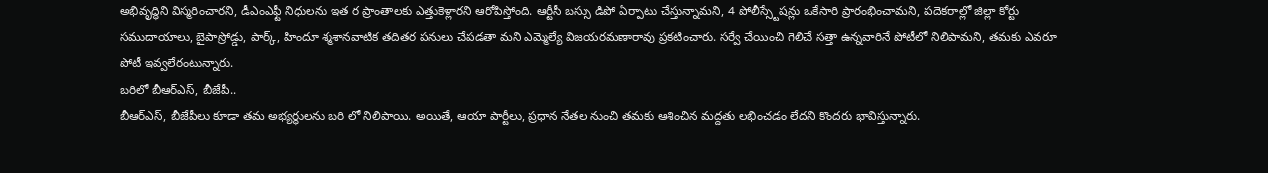అభివృద్ధిని విస్మరించారని, డీఎంఎఫ్టీ నిధులను ఇత ర ప్రాంతాలకు ఎత్తుకెళ్లారని ఆరోపిస్తోంది. ఆర్టీసీ బస్సు డిపో ఏర్పాటు చేస్తున్నామని, 4 పోలీస్స్టేషన్లు ఒకేసారి ప్రారంభించామని, పదెకరాల్లో జిల్లా కోర్టు సముదాయాలు, బైపాస్రోడ్డు, పార్క్, హిందూ శ్మశానవాటిక తదితర పనులు చేపడతా మని ఎమ్మెల్యే విజయరమణారావు ప్రకటించారు. సర్వే చేయించి గెలిచే సత్తా ఉన్నవారినే పోటీలో నిలిపామని, తమకు ఎవరూ పోటీ ఇవ్వలేరంటున్నారు.
బరిలో బీఆర్ఎస్, బీజేపీ..
బీఆర్ఎస్, బీజేపీలు కూడా తమ అభ్యర్థులను బరి లో నిలిపాయి. అయితే, ఆయా పార్టీలు, ప్రధాన నేతల నుంచి తమకు ఆశించిన మద్దతు లభించడం లేదని కొందరు భావిస్తున్నారు.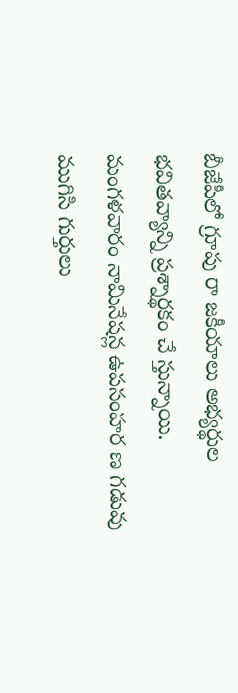బీజేపీలో గ్రూపు రా జకీయాలు అభ్యర్థుల భవితవ్యాన్ని ప్రశ్నార్థకం చే స్తున్నాయి. మంగళవారం నామినేషన్ల ఉపసంహర ణ గడువు ముగిసి గుర్తులు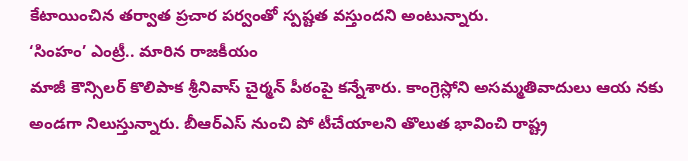కేటాయించిన తర్వాత ప్రచార పర్వంతో స్పష్టత వస్తుందని అంటున్నారు.
‘సింహం’ ఎంట్రీ.. మారిన రాజకీయం
మాజీ కౌన్సిలర్ కొలిపాక శ్రీనివాస్ చైర్మన్ పీఠంపై కన్నేశారు. కాంగ్రెస్లోని అసమ్మతివాదులు ఆయ నకు అండగా నిలుస్తున్నారు. బీఆర్ఎస్ నుంచి పో టీచేయాలని తొలుత భావించి రాష్ట్ర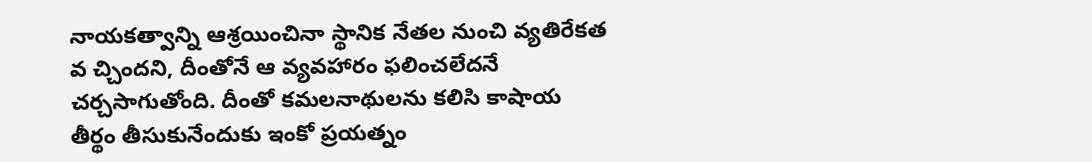నాయకత్వాన్ని ఆశ్రయించినా స్థానిక నేతల నుంచి వ్యతిరేకత వ చ్చిందని, దీంతోనే ఆ వ్యవహారం ఫలించలేదనే చర్చసాగుతోంది. దీంతో కమలనాథులను కలిసి కాషాయ తీర్థం తీసుకునేందుకు ఇంకో ప్రయత్నం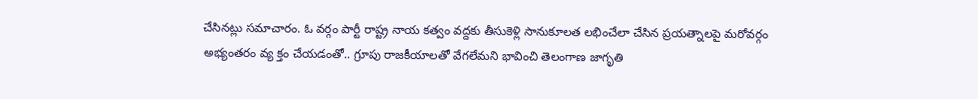చేసినట్లు సమాచారం. ఓ వర్గం పార్టీ రాష్ట్ర నాయ కత్వం వద్దకు తీసుకెళ్లి సానుకూలత లభించేలా చేసిన ప్రయత్నాలపై మరోవర్గం అభ్యంతరం వ్య క్తం చేయడంతో.. గ్రూపు రాజకీయాలతో వేగలేమని భావించి తెలంగాణ జాగృతి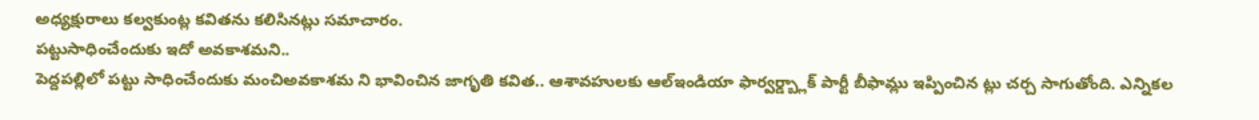అధ్యక్షురాలు కల్వకుంట్ల కవితను కలిసినట్లు సమాచారం.
పట్టుసాధించేందుకు ఇదో అవకాశమని..
పెద్దపల్లిలో పట్టు సాధించేందుకు మంచిఅవకాశమ ని భావించిన జాగృతి కవిత.. ఆశావహులకు ఆల్ఇండియా ఫార్వర్డ్బ్లాక్ పార్టీ బీఫామ్లు ఇప్పించిన ట్లు చర్చ సాగుతోంది. ఎన్నికల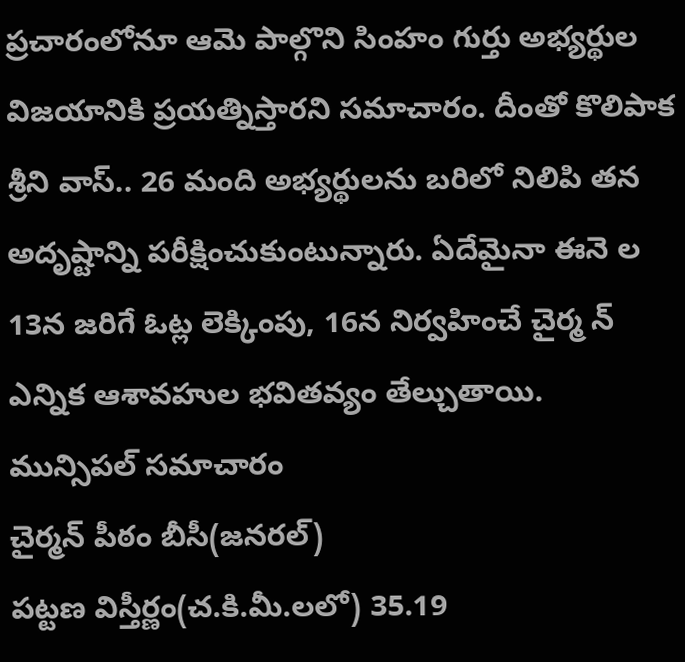ప్రచారంలోనూ ఆమె పాల్గొని సింహం గుర్తు అభ్యర్థుల విజయానికి ప్రయత్నిస్తారని సమాచారం. దీంతో కొలిపాక శ్రీని వాస్.. 26 మంది అభ్యర్థులను బరిలో నిలిపి తన అదృష్టాన్ని పరీక్షించుకుంటున్నారు. ఏదేమైనా ఈనె ల 13న జరిగే ఓట్ల లెక్కింపు, 16న నిర్వహించే చైర్మ న్ ఎన్నిక ఆశావహుల భవితవ్యం తేల్చుతాయి.
మున్సిపల్ సమాచారం
చైర్మన్ పీఠం బీసీ(జనరల్)
పట్టణ విస్తీర్ణం(చ.కి.మీ.లలో) 35.19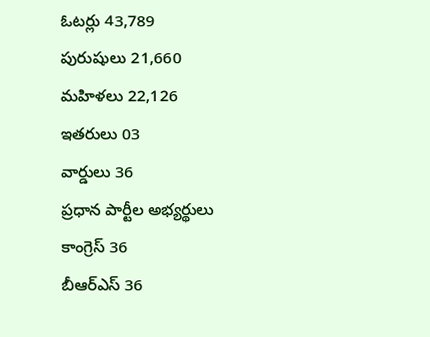ఓటర్లు 43,789
పురుషులు 21,660
మహిళలు 22,126
ఇతరులు 03
వార్డులు 36
ప్రధాన పార్టీల అభ్యర్థులు
కాంగ్రెస్ 36
బీఆర్ఎస్ 36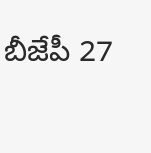బీజేపీ 27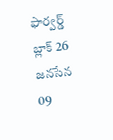ఫార్వర్డ్ బ్లాక్ 26
జనసేన 09